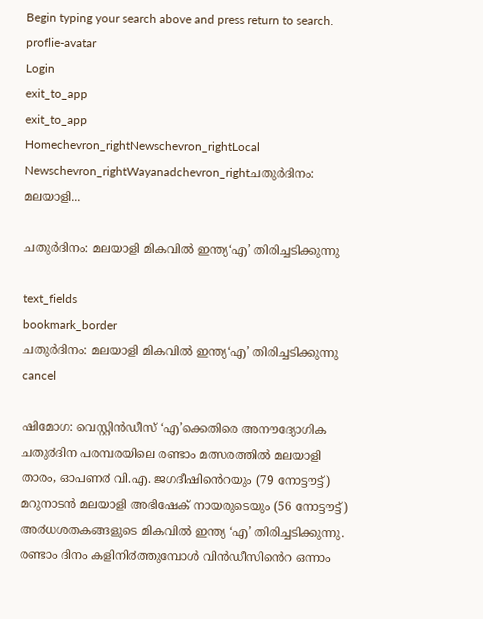Begin typing your search above and press return to search.
proflie-avatar
Login
exit_to_app
exit_to_app
Homechevron_rightNewschevron_rightLocal Newschevron_rightWayanadchevron_rightചതുര്‍ദിനം: മലയാളി...

ചതുര്‍ദിനം: മലയാളി മികവില്‍ ഇന്ത്യ‘എ’ തിരിച്ചടിക്കുന്നു

text_fields
bookmark_border
ചതുര്‍ദിനം: മലയാളി മികവില്‍ ഇന്ത്യ‘എ’ തിരിച്ചടിക്കുന്നു
cancel

ഷിമോഗ: വെസ്റ്റിൻഡീസ് ‘എ’ക്കെതിരെ അനൗദ്യോഗിക ചതു൪ദിന പരമ്പരയിലെ രണ്ടാം മത്സരത്തിൽ മലയാളി താരം, ഓപണ൪ വി.എ. ജഗദീഷിൻെറയും (79 നോട്ടൗട്ട്) മറുനാടൻ മലയാളി അഭിഷേക് നായരുടെയും (56 നോട്ടൗട്ട്) അ൪ധശതകങ്ങളുടെ മികവിൽ ഇന്ത്യ ‘എ’ തിരിച്ചടിക്കുന്നു. രണ്ടാം ദിനം കളിനി൪ത്തുമ്പോൾ വിൻഡീസിൻെറ ഒന്നാം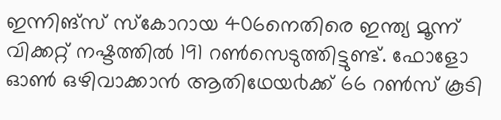ഇന്നിങ്സ് സ്കോറായ 406നെതിരെ ഇന്ത്യ മൂന്ന് വിക്കറ്റ് നഷ്ടത്തിൽ 191 റൺസെടുത്തിട്ടുണ്ട്. ഫോളോ ഓൺ ഒഴിവാക്കാൻ ആതിഥേയ൪ക്ക് 66 റൺസ് കൂടി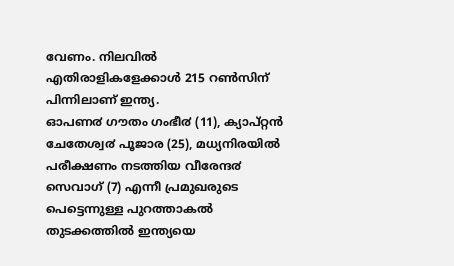വേണം. നിലവിൽ എതിരാളികളേക്കാൾ 215 റൺസിന് പിന്നിലാണ് ഇന്ത്യ.
ഓപണ൪ ഗൗതം ഗംഭീ൪ (11), ക്യാപ്റ്റൻ ചേതേശ്വ൪ പൂജാര (25), മധ്യനിരയിൽ പരീക്ഷണം നടത്തിയ വീരേന്ദ൪ സെവാഗ് (7) എന്നീ പ്രമുഖരുടെ പെട്ടെന്നുള്ള പുറത്താകൽ തുടക്കത്തിൽ ഇന്ത്യയെ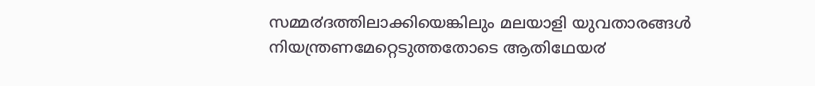സമ്മ൪ദത്തിലാക്കിയെങ്കിലും മലയാളി യുവതാരങ്ങൾ നിയന്ത്രണമേറ്റെടുത്തതോടെ ആതിഥേയ൪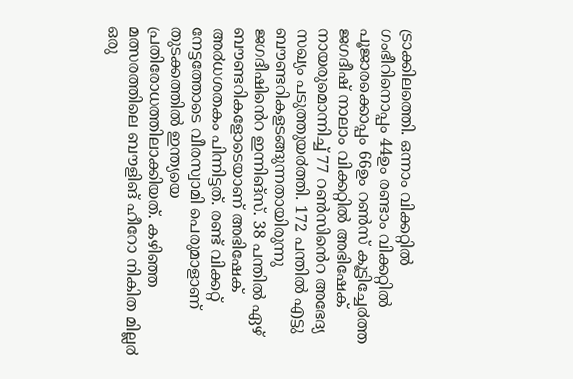ട്രാക്കിലത്തെി. ഒന്നാം വിക്കറ്റിൽ ഗംഭീറിനൊപ്പം 44ഉം രണ്ടാം വിക്കറ്റിൽ പൂജാരക്കൊപ്പം 66ഉം റൺസ് കൂട്ടിച്ചേ൪ത്ത ജഗദീഷ് നാലാം വിക്കറ്റിൽ അഭിഷേക് നായരുമൊന്നിച്ച് 77 റൺസിൻെറ അഭേദ്യ സഖ്യം പടുത്തുയ൪ത്തി. 172 പന്തിൽ എട്ടു ബൗണ്ടറികളടങ്ങുന്നതായിരുന്നു ജഗദീഷിൻെറ ഇന്നിങ്സ്. 38 പന്തിൽ ഏഴ് ബൗണ്ടറികളോടെയാണ് അഭിഷേക് അ൪ധശതകം പിന്നിട്ടത്. രണ്ട് വിക്കറ്റ് നേട്ടത്തോടെ വീരസ്വാമി പെരുമാളാണ് തുടക്കത്തിൽ ഇന്ത്യയെ പ്രതിരോധത്തിലാക്കിയത്. കഴിഞ്ഞ മത്സരത്തിലെ ബൗളിങ് ഹീറോ നികിത മില്ല൪ ഒരു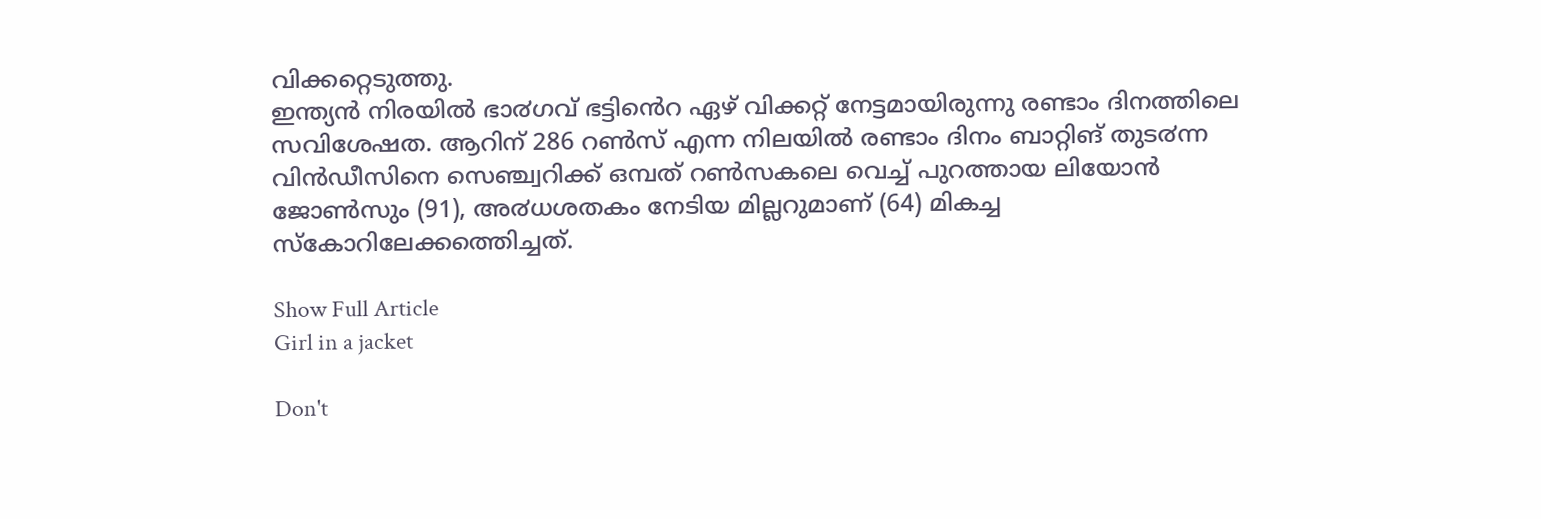വിക്കറ്റെടുത്തു.
ഇന്ത്യൻ നിരയിൽ ഭാ൪ഗവ് ഭട്ടിൻെറ ഏഴ് വിക്കറ്റ് നേട്ടമായിരുന്നു രണ്ടാം ദിനത്തിലെ സവിശേഷത. ആറിന് 286 റൺസ് എന്ന നിലയിൽ രണ്ടാം ദിനം ബാറ്റിങ് തുട൪ന്ന വിൻഡീസിനെ സെഞ്ച്വറിക്ക് ഒമ്പത് റൺസകലെ വെച്ച് പുറത്തായ ലിയോൻ ജോൺസും (91), അ൪ധശതകം നേടിയ മില്ലറുമാണ് (64) മികച്ച സ്കോറിലേക്കത്തെിച്ചത്.

Show Full Article
Girl in a jacket

Don't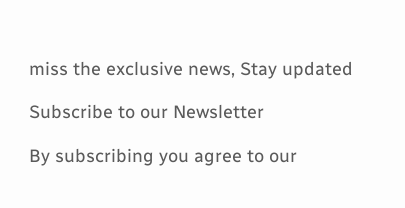miss the exclusive news, Stay updated

Subscribe to our Newsletter

By subscribing you agree to our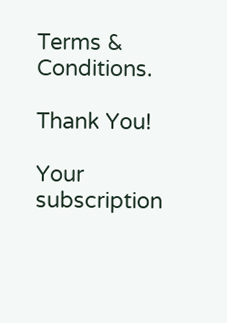Terms & Conditions.

Thank You!

Your subscription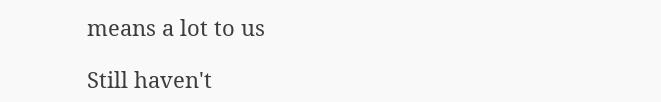means a lot to us

Still haven't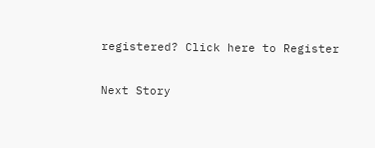registered? Click here to Register

Next Story